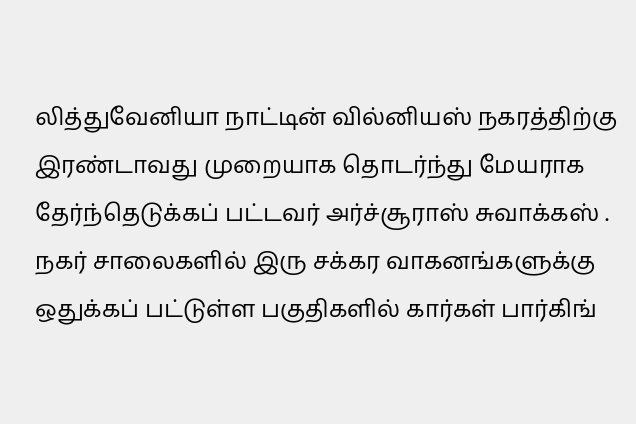லித்துவேனியா நாட்டின் வில்னியஸ் நகரத்திற்கு இரண்டாவது முறையாக தொடர்ந்து மேயராக தேர்ந்தெடுக்கப் பட்டவர் அர்ச்சூராஸ் சுவாக்கஸ் .
நகர் சாலைகளில் இரு சக்கர வாகனங்களுக்கு ஒதுக்கப் பட்டுள்ள பகுதிகளில் கார்கள் பார்கிங்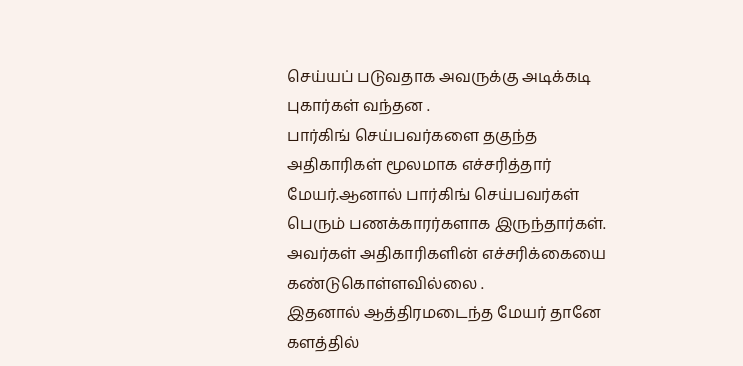செய்யப் படுவதாக அவருக்கு அடிக்கடி புகார்கள் வந்தன .
பார்கிங் செய்பவர்களை தகுந்த அதிகாரிகள் மூலமாக எச்சரித்தார் மேயர்.ஆனால் பார்கிங் செய்பவர்கள் பெரும் பணக்காரர்களாக இருந்தார்கள். அவர்கள் அதிகாரிகளின் எச்சரிக்கையை கண்டுகொள்ளவில்லை .
இதனால் ஆத்திரமடைந்த மேயர் தானே களத்தில்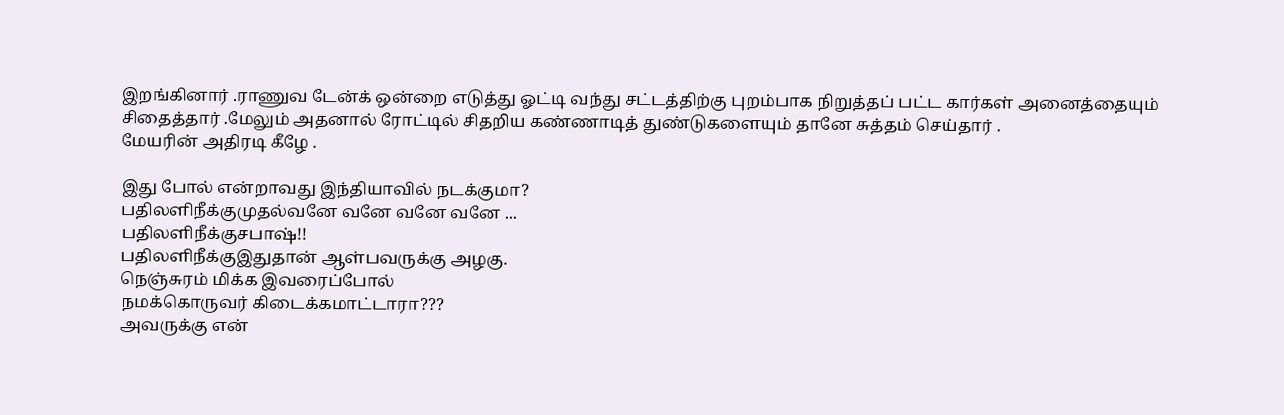இறங்கினார் .ராணுவ டேன்க் ஒன்றை எடுத்து ஓட்டி வந்து சட்டத்திற்கு புறம்பாக நிறுத்தப் பட்ட கார்கள் அனைத்தையும் சிதைத்தார் .மேலும் அதனால் ரோட்டில் சிதறிய கண்ணாடித் துண்டுகளையும் தானே சுத்தம் செய்தார் .
மேயரின் அதிரடி கீழே .

இது போல் என்றாவது இந்தியாவில் நடக்குமா?
பதிலளிநீக்குமுதல்வனே வனே வனே வனே ...
பதிலளிநீக்குசபாஷ்!!
பதிலளிநீக்குஇதுதான் ஆள்பவருக்கு அழகு.
நெஞ்சுரம் மிக்க இவரைப்போல்
நமக்கொருவர் கிடைக்கமாட்டாரா???
அவருக்கு என்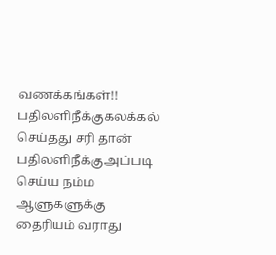வணக்கங்கள்!!
பதிலளிநீக்குகலக்கல் செய்தது சரி தான்
பதிலளிநீக்குஅப்படி செய்ய நம்ம ஆளுகளுக்கு தைரியம் வராது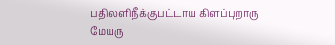பதிலளிநீக்குபட்டாய கிளப்புறாரு மேயரு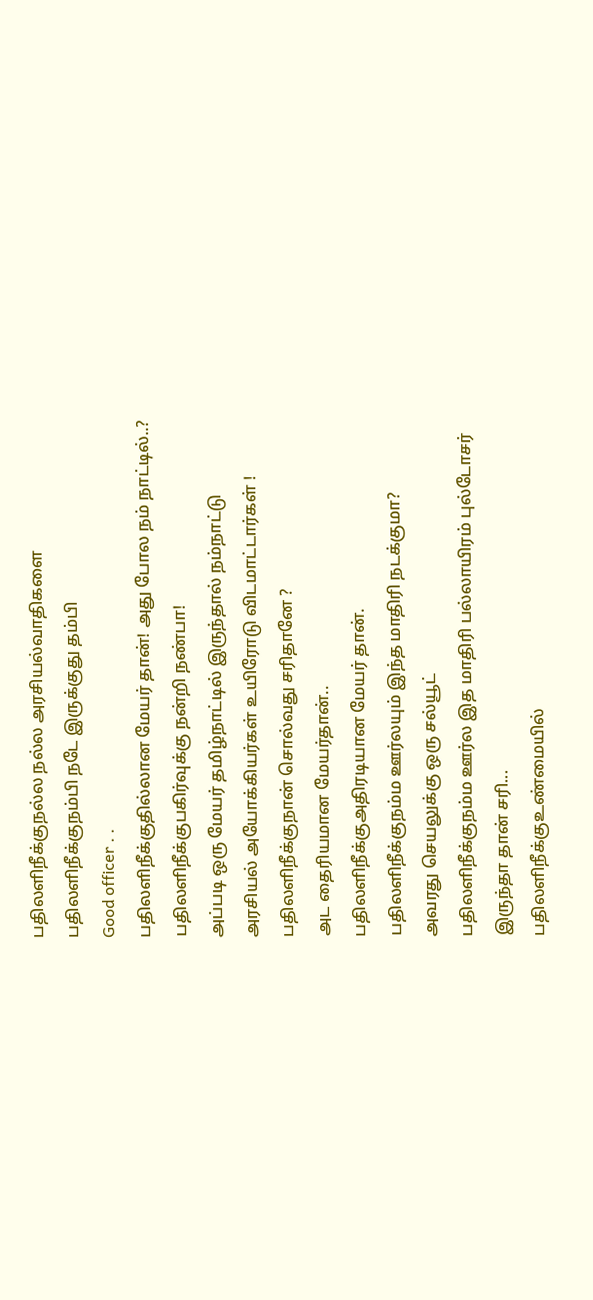பதிலளிநீக்குநல்ல நல்ல அரசியல்வாதிகளை
பதிலளிநீக்குநம்பி நடே இருக்குது தம்பி
Good officer . .
பதிலளிநீக்குதில்லான மேயர் தான்! அது போல நம் நாட்டில்..?
பதிலளிநீக்குபகிர்வுக்கு நன்றி நண்பா!
அப்படி ஒரு மேயர் தமிழ்நாட்டில் இருந்தால் நம்நாட்டு அரசியல் அயோக்கியர்கள் உயிரோடு விடமாட்டார்கள் !
பதிலளிநீக்குநான் சொல்வது சரிதானே ?
அட தைரியமான மேயர்தான்..
பதிலளிநீக்குஅதிரடியான மேயர் தான்.
பதிலளிநீக்குநம்ம ஊர்லயும் இந்த மாதிரி நடக்குமா?
அவரது செயலுக்கு ஒரு சல்யூட்
பதிலளிநீக்குநம்ம ஊர்ல இத மாதிரி பல்லாயிரம் புல்டோசர் இருந்தா தான் சரி...
பதிலளிநீக்குஉண்மையில்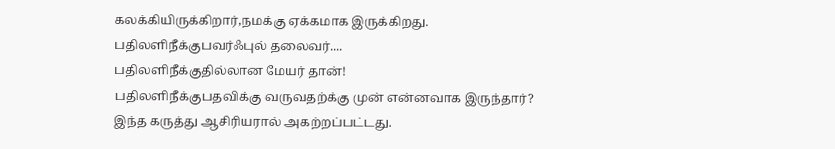கலக்கியிருக்கிறார்,நமக்கு ஏக்கமாக இருக்கிறது.
பதிலளிநீக்குபவர்ஃபுல் தலைவர்....
பதிலளிநீக்குதில்லான மேயர் தான்!
பதிலளிநீக்குபதவிக்கு வருவதற்க்கு முன் என்னவாக இருந்தார்?
இந்த கருத்து ஆசிரியரால் அகற்றப்பட்டது.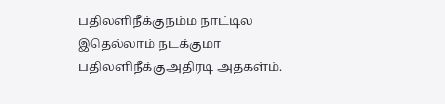பதிலளிநீக்குநம்ம நாட்டில இதெல்லாம் நடக்குமா
பதிலளிநீக்குஅதிரடி அதகள்ம்.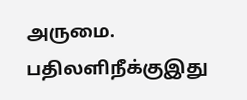அருமை.
பதிலளிநீக்குஇது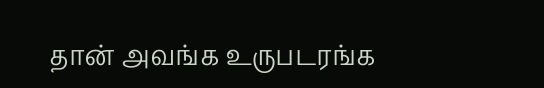தான் அவங்க உருபடரங்க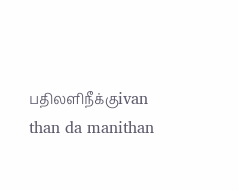பதிலளிநீக்குivan than da manithan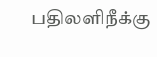பதிலளிநீக்கு